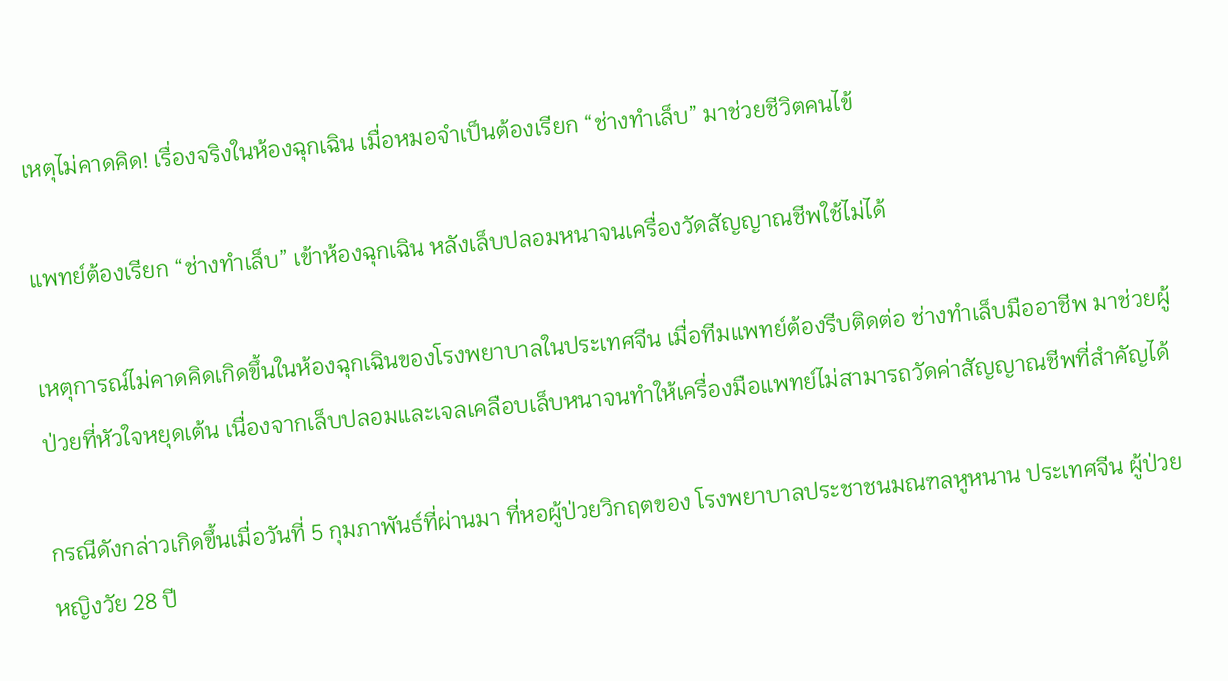เหตุไม่คาดคิด! เรื่องจริงในห้องฉุกเฉิน เมื่อหมอจำเป็นต้องเรียก “ช่างทำเล็บ” มาช่วยชีวิตคนไข้

แพทย์ต้องเรียก “ช่างทำเล็บ” เข้าห้องฉุกเฉิน หลังเล็บปลอมหนาจนเครื่องวัดสัญญาณชีพใช้ไม่ได้

เหตุการณ์ไม่คาดคิดเกิดขึ้นในห้องฉุกเฉินของโรงพยาบาลในประเทศจีน เมื่อทีมแพทย์ต้องรีบติดต่อ ช่างทำเล็บมืออาชีพ มาช่วยผู้ป่วยที่หัวใจหยุดเต้น เนื่องจากเล็บปลอมและเจลเคลือบเล็บหนาจนทำให้เครื่องมือแพทย์ไม่สามารถวัดค่าสัญญาณชีพที่สำคัญได้

กรณีดังกล่าวเกิดขึ้นเมื่อวันที่ 5 กุมภาพันธ์ที่ผ่านมา ที่หอผู้ป่วยวิกฤตของ โรงพยาบาลประชาชนมณฑลหูหนาน ประเทศจีน ผู้ป่วยหญิงวัย 28 ปี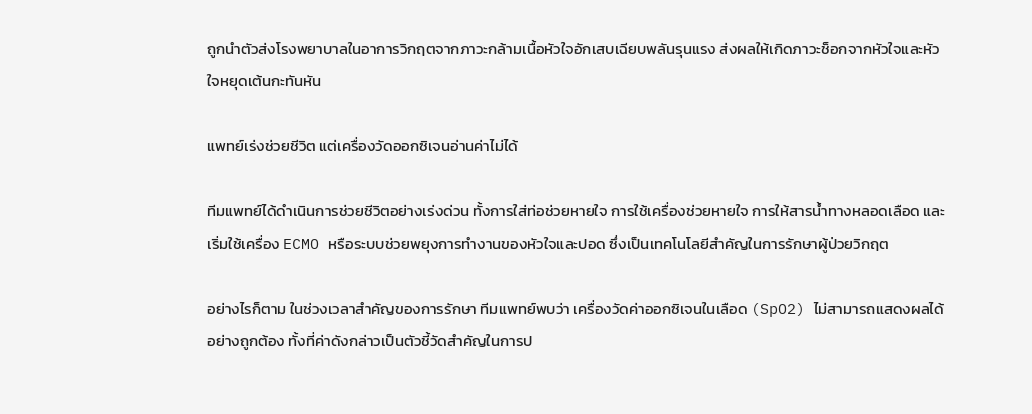ถูกนำตัวส่งโรงพยาบาลในอาการวิกฤตจากภาวะกล้ามเนื้อหัวใจอักเสบเฉียบพลันรุนแรง ส่งผลให้เกิดภาวะช็อกจากหัวใจและหัวใจหยุดเต้นกะทันหัน

แพทย์เร่งช่วยชีวิต แต่เครื่องวัดออกซิเจนอ่านค่าไม่ได้

ทีมแพทย์ได้ดำเนินการช่วยชีวิตอย่างเร่งด่วน ทั้งการใส่ท่อช่วยหายใจ การใช้เครื่องช่วยหายใจ การให้สารน้ำทางหลอดเลือด และเริ่มใช้เครื่อง ECMO หรือระบบช่วยพยุงการทำงานของหัวใจและปอด ซึ่งเป็นเทคโนโลยีสำคัญในการรักษาผู้ป่วยวิกฤต

อย่างไรก็ตาม ในช่วงเวลาสำคัญของการรักษา ทีมแพทย์พบว่า เครื่องวัดค่าออกซิเจนในเลือด (SpO2) ไม่สามารถแสดงผลได้อย่างถูกต้อง ทั้งที่ค่าดังกล่าวเป็นตัวชี้วัดสำคัญในการป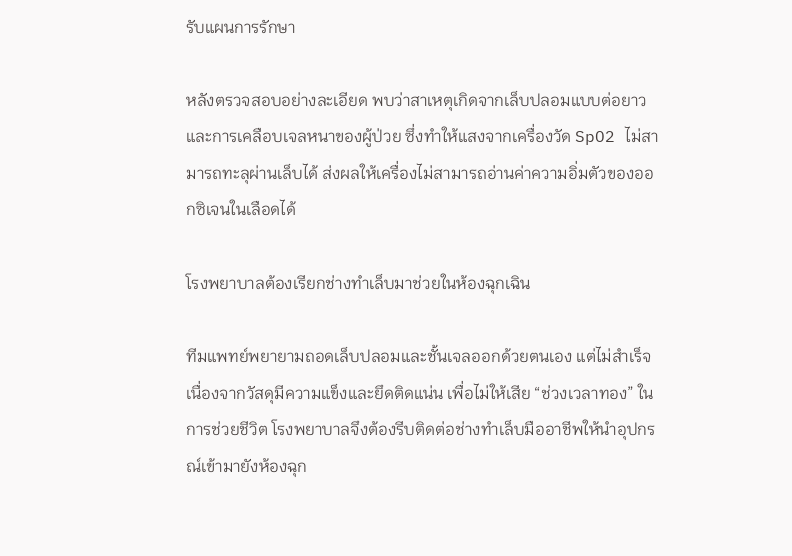รับแผนการรักษา

หลังตรวจสอบอย่างละเอียด พบว่าสาเหตุเกิดจากเล็บปลอมแบบต่อยาวและการเคลือบเจลหนาของผู้ป่วย ซึ่งทำให้แสงจากเครื่องวัด SpO2 ไม่สามารถทะลุผ่านเล็บได้ ส่งผลให้เครื่องไม่สามารถอ่านค่าความอิ่มตัวของออกซิเจนในเลือดได้

โรงพยาบาลต้องเรียกช่างทำเล็บมาช่วยในห้องฉุกเฉิน

ทีมแพทย์พยายามถอดเล็บปลอมและชั้นเจลออกด้วยตนเอง แต่ไม่สำเร็จเนื่องจากวัสดุมีความแข็งและยึดติดแน่น เพื่อไม่ให้เสีย “ช่วงเวลาทอง” ในการช่วยชีวิต โรงพยาบาลจึงต้องรีบติดต่อช่างทำเล็บมืออาชีพให้นำอุปกรณ์เข้ามายังห้องฉุก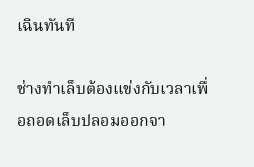เฉินทันที

ช่างทำเล็บต้องแข่งกับเวลาเพื่อถอดเล็บปลอมออกจา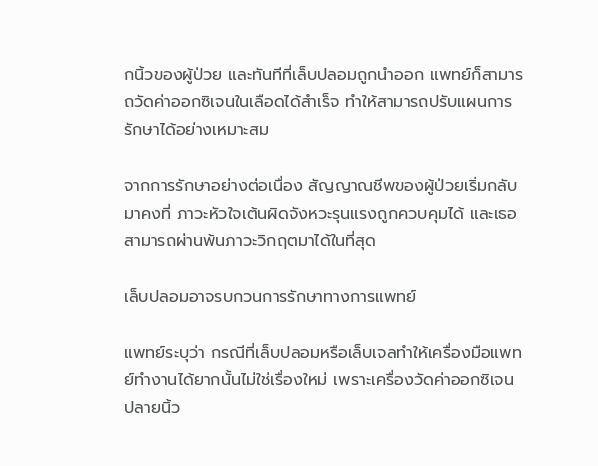กนิ้วของผู้ป่วย และทันทีที่เล็บปลอมถูกนำออก แพทย์ก็สามารถวัดค่าออกซิเจนในเลือดได้สำเร็จ ทำให้สามารถปรับแผนการรักษาได้อย่างเหมาะสม

จากการรักษาอย่างต่อเนื่อง สัญญาณชีพของผู้ป่วยเริ่มกลับมาคงที่ ภาวะหัวใจเต้นผิดจังหวะรุนแรงถูกควบคุมได้ และเธอสามารถผ่านพ้นภาวะวิกฤตมาได้ในที่สุด

เล็บปลอมอาจรบกวนการรักษาทางการแพทย์

แพทย์ระบุว่า กรณีที่เล็บปลอมหรือเล็บเจลทำให้เครื่องมือแพทย์ทำงานได้ยากนั้นไม่ใช่เรื่องใหม่ เพราะเครื่องวัดค่าออกซิเจนปลายนิ้ว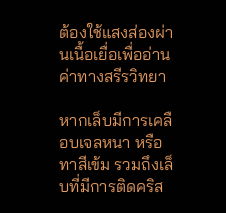ต้องใช้แสงส่องผ่านเนื้อเยื่อเพื่ออ่านค่าทางสรีรวิทยา

หากเล็บมีการเคลือบเจลหนา หรือทาสีเข้ม รวมถึงเล็บที่มีการติดคริส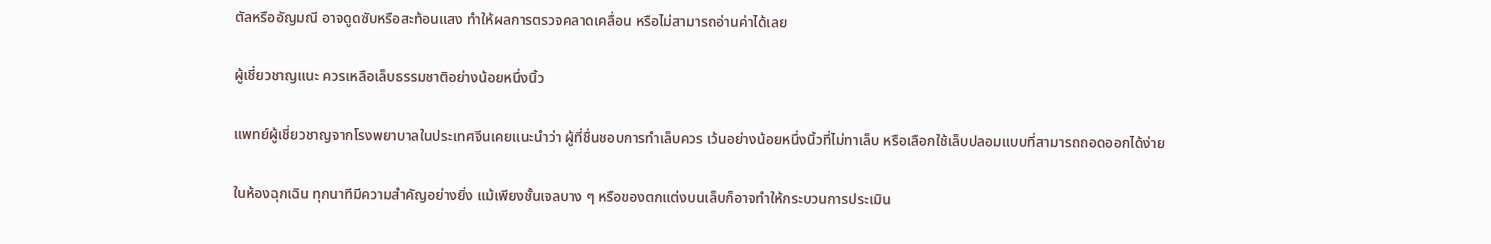ตัลหรืออัญมณี อาจดูดซับหรือสะท้อนแสง ทำให้ผลการตรวจคลาดเคลื่อน หรือไม่สามารถอ่านค่าได้เลย

ผู้เชี่ยวชาญแนะ ควรเหลือเล็บธรรมชาติอย่างน้อยหนึ่งนิ้ว

แพทย์ผู้เชี่ยวชาญจากโรงพยาบาลในประเทศจีนเคยแนะนำว่า ผู้ที่ชื่นชอบการทำเล็บควร เว้นอย่างน้อยหนึ่งนิ้วที่ไม่ทาเล็บ หรือเลือกใช้เล็บปลอมแบบที่สามารถถอดออกได้ง่าย

ในห้องฉุกเฉิน ทุกนาทีมีความสำคัญอย่างยิ่ง แม้เพียงชั้นเจลบาง ๆ หรือของตกแต่งบนเล็บก็อาจทำให้กระบวนการประเมิน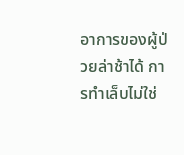อาการของผู้ป่วยล่าช้าได้ การทำเล็บไม่ใช่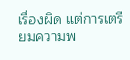เรื่องผิด แต่การเตรียมความพ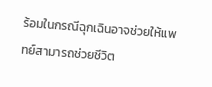ร้อมในกรณีฉุกเฉินอาจช่วยให้แพทย์สามารถช่วยชีวิต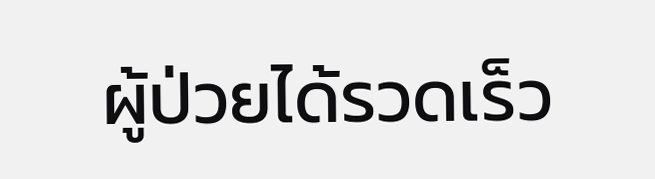ผู้ป่วยได้รวดเร็ว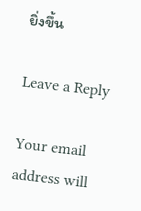ยิ่งขึ้น

Leave a Reply

Your email address will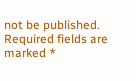not be published. Required fields are marked *